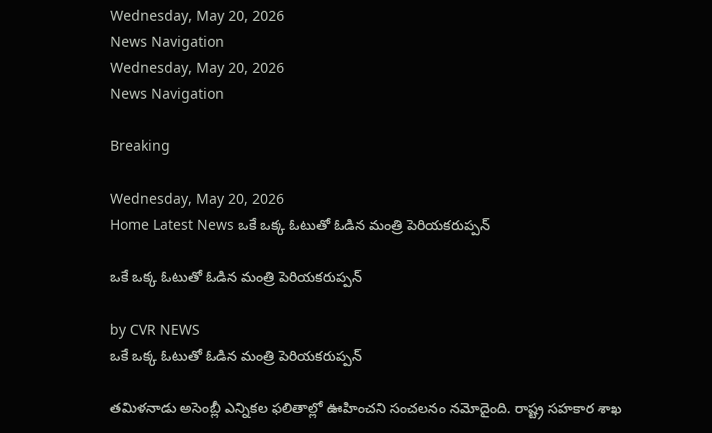Wednesday, May 20, 2026
News Navigation
Wednesday, May 20, 2026
News Navigation

Breaking

Wednesday, May 20, 2026
Home Latest News ఒకే ఒక్క ఓటుతో ఓడిన మంత్రి పెరియకరుప్పన్

ఒకే ఒక్క ఓటుతో ఓడిన మంత్రి పెరియకరుప్పన్

by CVR NEWS
ఒకే ఒక్క ఓటుతో ఓడిన మంత్రి పెరియకరుప్పన్

తమిళనాడు అసెంబ్లీ ఎన్నికల ఫలితాల్లో ఊహించని సంచలనం నమోదైంది. రాష్ట్ర సహకార శాఖ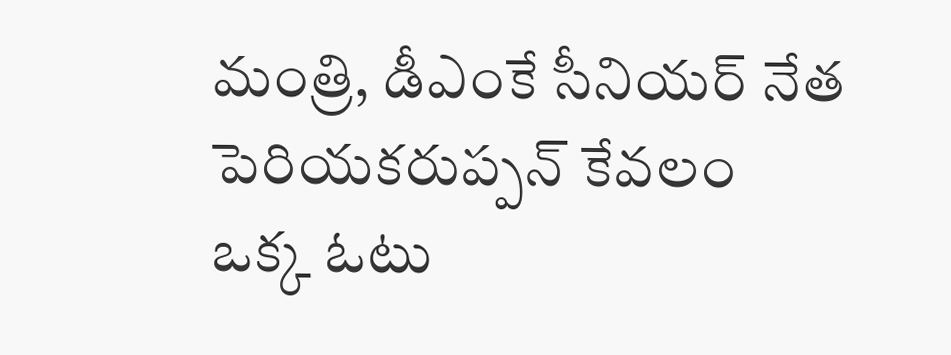మంత్రి, డీఎంకే సీనియర్ నేత పెరియకరుప్పన్ కేవలం ఒక్క ఓటు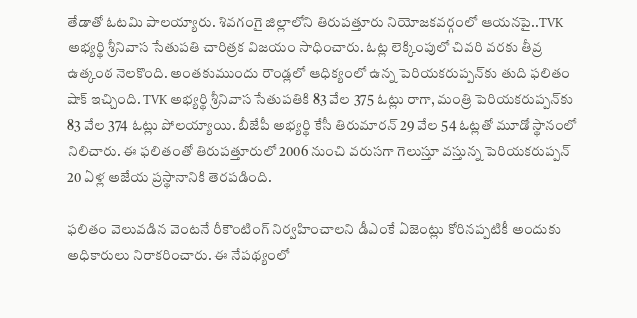తేడాతో ఓటమి పాలయ్యారు. శివగంగై జిల్లాలోని తిరుపత్తూరు నియోజకవర్గంలో ఆయనపై..TVK అభ్యర్థి శ్రీనివాస సేతుపతి చారిత్రక విజయం సాధించారు. ఓట్ల లెక్కింపులో చివరి వరకు తీవ్ర ఉత్కంఠ నెలకొంది. అంతకుముందు రౌండ్లలో ఆధిక్యంలో ఉన్న పెరియకరుప్పన్‌కు తుది ఫలితం షాక్ ఇచ్చింది. TVK అభ్యర్థి శ్రీనివాస సేతుపతికి 83 వేల 375 ఓట్లు రాగా, మంత్రి పెరియకరుప్పన్‌కు 83 వేల 374 ఓట్లు పోలయ్యాయి. బీజేపీ అభ్యర్థి కేసీ తిరుమారన్ 29 వేల 54 ఓట్లతో మూడో స్థానంలో నిలిచారు. ఈ ఫలితంతో తిరుపత్తూరులో 2006 నుంచి వరుసగా గెలుస్తూ వస్తున్న పెరియకరుప్పన్ 20 ఏళ్ల అజేయ ప్రస్థానానికి తెరపడింది.

ఫలితం వెలువడిన వెంటనే రీకౌంటింగ్ నిర్వహించాలని డీఎంకే ఏజెంట్లు కోరినప్పటికీ అందుకు అధికారులు నిరాకరించారు. ఈ నేపథ్యంలో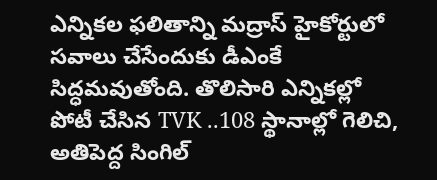ఎన్నికల ఫలితాన్ని మద్రాస్ హైకోర్టులో సవాలు చేసేందుకు డీఎంకే సిద్ధమవుతోంది. తొలిసారి ఎన్నికల్లో పోటీ చేసిన TVK ..108 స్థానాల్లో గెలిచి, అతిపెద్ద సింగిల్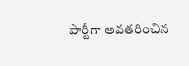పార్టీగా అవతరించిన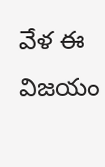వేళ ఈ విజయం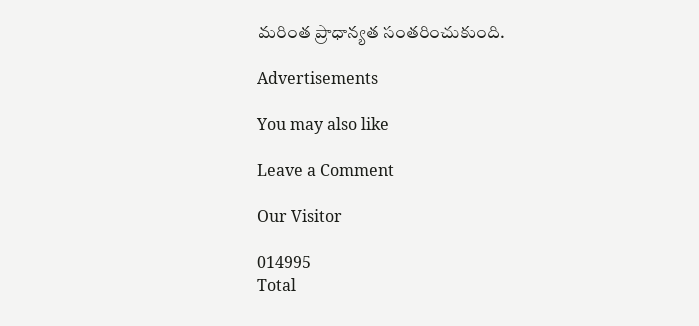మరింత ప్రాధాన్యత సంతరించుకుంది.

Advertisements

You may also like

Leave a Comment

Our Visitor

014995
Total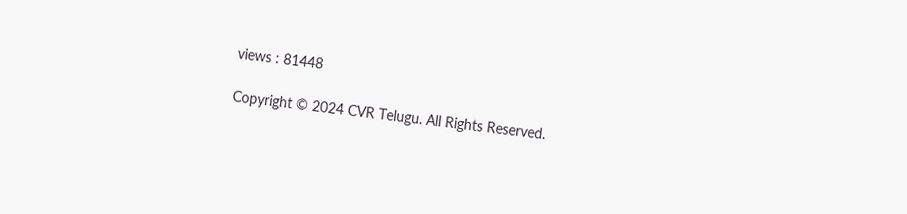views : 81448

Copyright © 2024 CVR Telugu. All Rights Reserved.